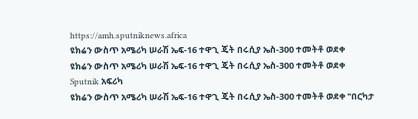https://amh.sputniknews.africa
ዩክሬን ውስጥ አሜሪካ ሠራሽ ኤፍ-16 ተዋጊ ጄት በሩሲያ ኤስ-300 ተመትቶ ወደቀ
ዩክሬን ውስጥ አሜሪካ ሠራሽ ኤፍ-16 ተዋጊ ጄት በሩሲያ ኤስ-300 ተመትቶ ወደቀ
Sputnik አፍሪካ
ዩክሬን ውስጥ አሜሪካ ሠራሽ ኤፍ-16 ተዋጊ ጄት በሩሲያ ኤስ-300 ተመትቶ ወደቀ "በርካታ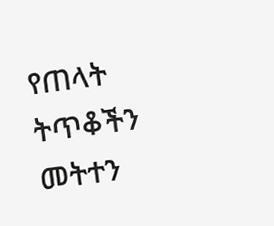የጠላት ትጥቆችን መትተን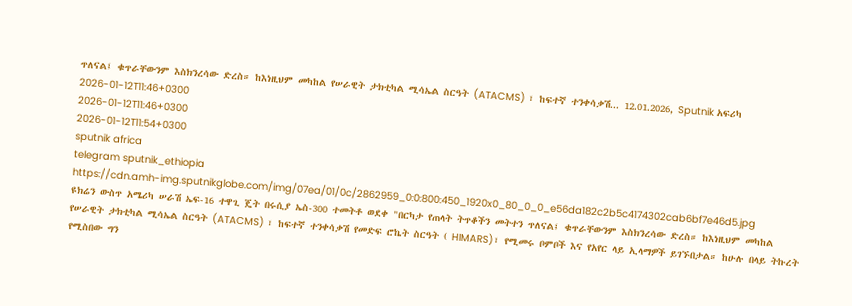ጥለናል፤ ቁጥራቸውንም እስክንረሳው ድረስ። ከእነዚህም መካከል የሠራዊት ታክቲካል ሚሳኤል ስርዓት (ATACMS) ፣ ከፍተኛ ተንቀሳቃሽ... 12.01.2026, Sputnik አፍሪካ
2026-01-12T11:46+0300
2026-01-12T11:46+0300
2026-01-12T11:54+0300
sputnik africa
telegram sputnik_ethiopia
https://cdn.amh-img.sputnikglobe.com/img/07ea/01/0c/2862959_0:0:800:450_1920x0_80_0_0_e56da182c2b5c4174302cab6bf7e46d5.jpg
ዩክሬን ውስጥ አሜሪካ ሠራሽ ኤፍ-16 ተዋጊ ጄት በሩሲያ ኤስ-300 ተመትቶ ወደቀ "በርካታ የጠላት ትጥቆችን መትተን ጥለናል፤ ቁጥራቸውንም እስክንረሳው ድረስ። ከእነዚህም መካከል የሠራዊት ታክቲካል ሚሳኤል ስርዓት (ATACMS) ፣ ከፍተኛ ተንቀሳቃሽ የመድፍ ሮኬት ስርዓት ( HIMARS)፣ የሚመሩ ቦምቦች እና የአየር ላይ ኢላማዎች ይገኙበታል። ከሁሉ በላይ ትኩረት የሚስበው ግን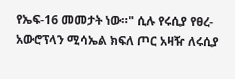የኤፍ-16 መመታት ነው።" ሲሉ የሩሲያ የፀረ-አውሮፕላን ሚሳኤል ክፍለ ጦር አዛዥ ለሩሲያ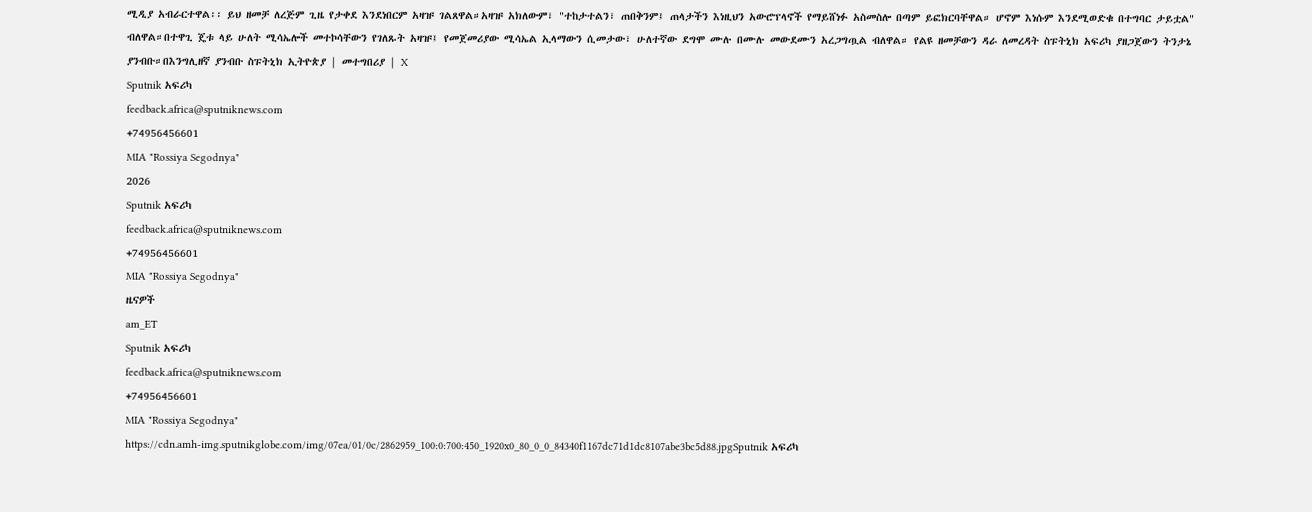ሚዲያ አብራርተዋል፡፡ ይህ ዘመቻ ለረጅም ጊዜ የታቀደ እንደነበርም አዛዡ ገልጸዋል።አዛዡ አክለውም፣ "ተከታተልን፣ ጠበቅንም፤ ጠላታችን እነዚህን አውሮፕላኖች የማይሸነፉ አስመስሎ በጣም ይፎክርባቸዋል። ሆኖም እነሱም እንደሚወድቁ በተግባር ታይቷል" ብለዋል።በተዋጊ ጄቱ ላይ ሁለት ሚሳኤሎች መተኮሳቸውን የገለጹት አዛዡ፤ የመጀመሪያው ሚሳኤል ኢላማውን ሲመታው፣ ሁለተኛው ደግሞ ሙሉ በሙሉ መውደሙን አረጋግጧል ብለዋል። የልዩ ዘመቻውን ዳራ ለመረዳት ስፑትኒክ አፍሪካ ያዘጋጀውን ትንታኔ ያንብቡ።በእንግሊዘኛ ያንብቡ ስፑትኒክ ኢትዮጵያ | መተግበሪያ | X
Sputnik አፍሪካ
feedback.africa@sputniknews.com
+74956456601
MIA "Rossiya Segodnya"
2026
Sputnik አፍሪካ
feedback.africa@sputniknews.com
+74956456601
MIA "Rossiya Segodnya"
ዜናዎች
am_ET
Sputnik አፍሪካ
feedback.africa@sputniknews.com
+74956456601
MIA "Rossiya Segodnya"
https://cdn.amh-img.sputnikglobe.com/img/07ea/01/0c/2862959_100:0:700:450_1920x0_80_0_0_84340f1167dc71d1dc8107abe3bc5d88.jpgSputnik አፍሪካ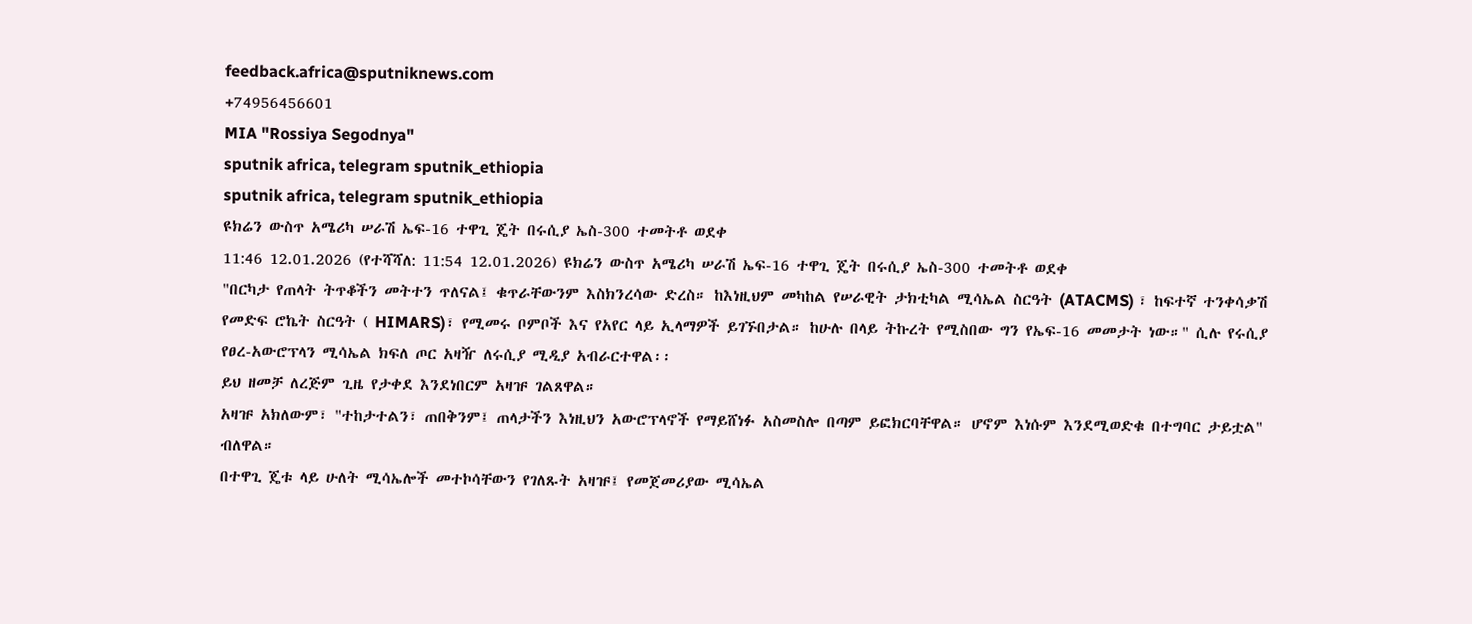feedback.africa@sputniknews.com
+74956456601
MIA "Rossiya Segodnya"
sputnik africa, telegram sputnik_ethiopia
sputnik africa, telegram sputnik_ethiopia
ዩክሬን ውስጥ አሜሪካ ሠራሽ ኤፍ-16 ተዋጊ ጄት በሩሲያ ኤስ-300 ተመትቶ ወደቀ
11:46 12.01.2026 (የተሻሻለ: 11:54 12.01.2026) ዩክሬን ውስጥ አሜሪካ ሠራሽ ኤፍ-16 ተዋጊ ጄት በሩሲያ ኤስ-300 ተመትቶ ወደቀ
"በርካታ የጠላት ትጥቆችን መትተን ጥለናል፤ ቁጥራቸውንም እስክንረሳው ድረስ። ከእነዚህም መካከል የሠራዊት ታክቲካል ሚሳኤል ስርዓት (ATACMS) ፣ ከፍተኛ ተንቀሳቃሽ የመድፍ ሮኬት ስርዓት ( HIMARS)፣ የሚመሩ ቦምቦች እና የአየር ላይ ኢላማዎች ይገኙበታል። ከሁሉ በላይ ትኩረት የሚስበው ግን የኤፍ-16 መመታት ነው።" ሲሉ የሩሲያ የፀረ-አውሮፕላን ሚሳኤል ክፍለ ጦር አዛዥ ለሩሲያ ሚዲያ አብራርተዋል፡፡
ይህ ዘመቻ ለረጅም ጊዜ የታቀደ እንደነበርም አዛዡ ገልጸዋል።
አዛዡ አክለውም፣ "ተከታተልን፣ ጠበቅንም፤ ጠላታችን እነዚህን አውሮፕላኖች የማይሸነፉ አስመስሎ በጣም ይፎክርባቸዋል። ሆኖም እነሱም እንደሚወድቁ በተግባር ታይቷል" ብለዋል።
በተዋጊ ጄቱ ላይ ሁለት ሚሳኤሎች መተኮሳቸውን የገለጹት አዛዡ፤ የመጀመሪያው ሚሳኤል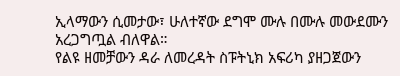ኢላማውን ሲመታው፣ ሁለተኛው ደግሞ ሙሉ በሙሉ መውደሙን አረጋግጧል ብለዋል።
የልዩ ዘመቻውን ዳራ ለመረዳት ስፑትኒክ አፍሪካ ያዘጋጀውን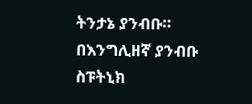ትንታኔ ያንብቡ።
በእንግሊዘኛ ያንብቡ
ስፑትኒክ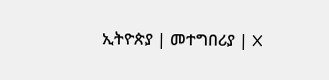ኢትዮጵያ | መተግበሪያ | X